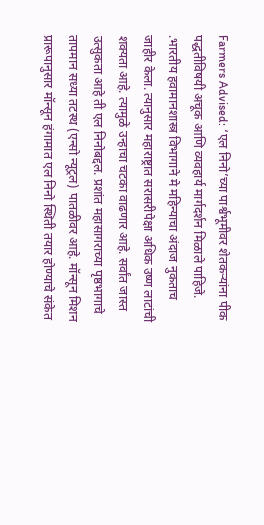Farmers Advised: ‘एल निनो’च्या पार्श्वभूमीवर शेतकऱ्यांना पीक पद्धतीविषयी अचूक आणि व्यवहार्य मार्गदर्शन मिळाले पाहिजे. .भारतीय हवामानशास्त्र विभागाने मे महिन्याचा अंदाज नुकताच जाहीर केला. त्यानुसार महाराष्ट्रात सरासरीपेक्षा अधिक उष्ण लाटांची शक्यता आहे. त्यामुळे उन्हाचा चटका वाढणार आहे. सर्वांत जास्त उत्सुकता आहे ती एल निनोबद्दल. प्रशांत महासागराच्या पृष्ठभागाचे तापमान सध्या तटस्थ (एन्सो न्यूट्रल) पातळीवर आहे. मॉन्सून मिशन प्रारूपानुसार मॉन्सून हंगामात एल निनो स्थिती तयार होण्याचे संकेत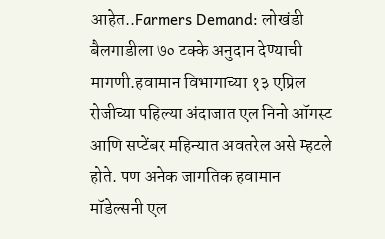आहेत..Farmers Demand: लोखंडी बैलगाडीला ७० टक्के अनुदान देण्याची मागणी.हवामान विभागाच्या १३ एप्रिल रोजीच्या पहिल्या अंदाजात एल निनो ऑगस्ट आणि सप्टेंबर महिन्यात अवतरेल असे म्हटले होते. पण अनेक जागतिक हवामान मॉडेल्सनी एल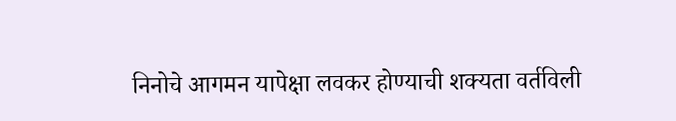निनोचे आगमन यापेक्षा लवकर होण्याची शक्यता वर्तविली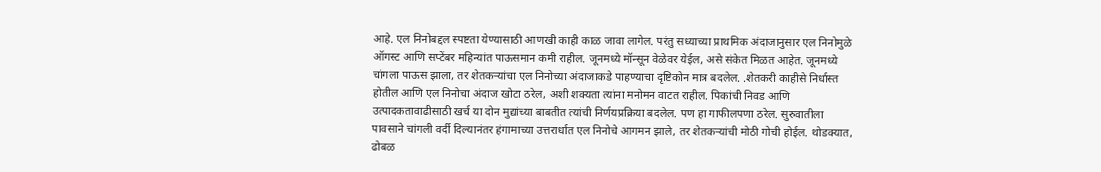आहे. एल निनोबद्दल स्पष्टता येण्यासाठी आणखी काही काळ जावा लागेल. परंतु सध्याच्या प्राथमिक अंदाजानुसार एल निनोमुळे ऑगस्ट आणि सप्टेंबर महिन्यांत पाऊसमान कमी राहील. जूनमध्ये मॉन्सून वेळेवर येईल, असे संकेत मिळत आहेत. जूनमध्ये चांगला पाऊस झाला, तर शेतकऱ्यांचा एल निनोच्या अंदाजाकडे पाहण्याचा दृष्टिकोन मात्र बदलेल. .शेतकरी काहीसे निर्धास्त होतील आणि एल निनोचा अंदाज खोटा ठरेल, अशी शक्यता त्यांना मनोमन वाटत राहील. पिकांची निवड आणि उत्पादकतावाढीसाठी खर्च या दोन मुद्यांच्या बाबतीत त्यांची निर्णयप्रक्रिया बदलेल. पण हा गाफीलपणा ठरेल. सुरुवातीला पावसाने चांगली वर्दी दिल्यानंतर हंगामाच्या उत्तरार्धात एल निनोचे आगमन झाले, तर शेतकऱ्यांची मोठी गोची होईल. थोडक्यात, ढोबळ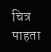चित्र पाहता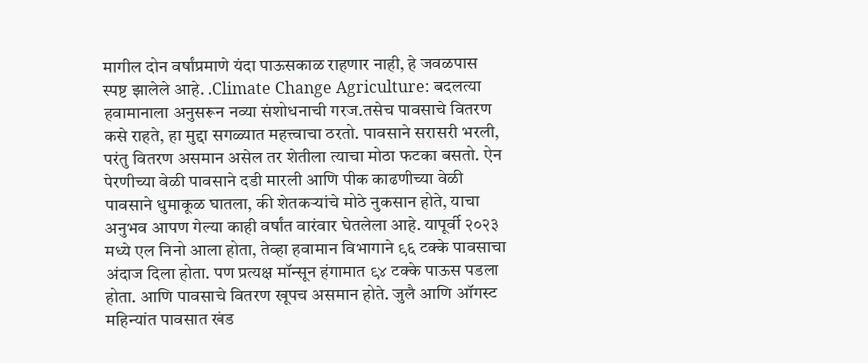मागील दोन वर्षांप्रमाणे यंदा पाऊसकाळ राहणार नाही, हे जवळपास स्पष्ट झालेले आहे. .Climate Change Agriculture: बदलत्या हवामानाला अनुसरून नव्या संशोधनाची गरज.तसेच पावसाचे वितरण कसे राहते, हा मुद्दा सगळ्यात महत्त्वाचा ठरतो. पावसाने सरासरी भरली, परंतु वितरण असमान असेल तर शेतीला त्याचा मोठा फटका बसतो. ऐन पेरणीच्या वेळी पावसाने दडी मारली आणि पीक काढणीच्या वेळी पावसाने धुमाकूळ घातला, की शेतकऱ्यांचे मोठे नुकसान होते, याचा अनुभव आपण गेल्या काही वर्षांत वारंवार घेतलेला आहे. यापूर्वी २०२३ मध्ये एल निनो आला होता, तेव्हा हवामान विभागाने ९६ टक्के पावसाचा अंदाज दिला होता. पण प्रत्यक्ष मॉन्सून हंगामात ९४ टक्के पाऊस पडला होता. आणि पावसाचे वितरण खूपच असमान होते. जुलै आणि ऑगस्ट महिन्यांत पावसात खंड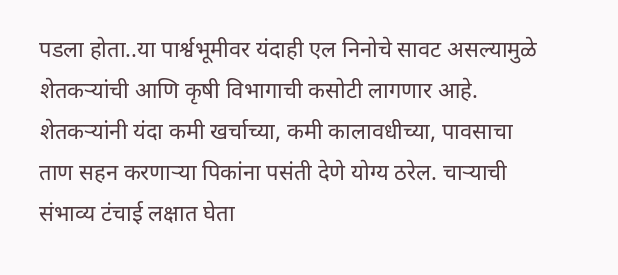पडला होता..या पार्श्वभूमीवर यंदाही एल निनोचे सावट असल्यामुळे शेतकऱ्यांची आणि कृषी विभागाची कसोटी लागणार आहे. शेतकऱ्यांनी यंदा कमी खर्चाच्या, कमी कालावधीच्या, पावसाचा ताण सहन करणाऱ्या पिकांना पसंती देणे योग्य ठरेल. चाऱ्याची संभाव्य टंचाई लक्षात घेता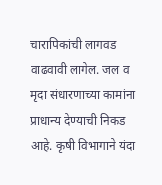चारापिकांची लागवड वाढवावी लागेल. जल व मृदा संधारणाच्या कामांना प्राधान्य देण्याची निकड आहे. कृषी विभागाने यंदा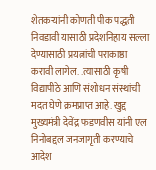शेतकऱ्यांनी कोणती पीक पद्धती निवडावी यासाठी प्रदेशनिहाय सल्ला देण्यासाठी प्रयत्नांची पराकाष्ठा करावी लागेल. .त्यासाठी कृषी विद्यापीठे आणि संशोधन संस्थांची मदत घेणे क्रमप्राप्त आहे. खुद्द मुख्यमंत्री देवेंद्र फडणवीस यांनी एल निनोबद्दल जनजागृती करण्याचे आदेश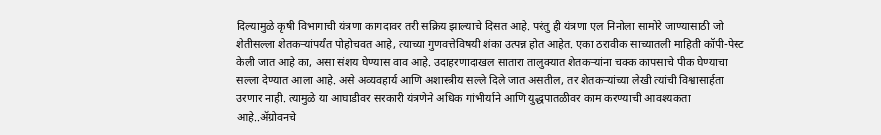दिल्यामुळे कृषी विभागाची यंत्रणा कागदावर तरी सक्रिय झाल्याचे दिसत आहे. परंतु ही यंत्रणा एल निनोला सामोरे जाण्यासाठी जो शेतीसल्ला शेतकऱ्यांपर्यंत पोहोचवत आहे, त्याच्या गुणवत्तेविषयी शंका उत्पन्न होत आहेत. एका ठरावीक साच्यातली माहिती कॉपी-पेस्ट केली जात आहे का, असा संशय घेण्यास वाव आहे. उदाहरणादाखल सातारा तालुक्यात शेतकऱ्यांना चक्क कापसाचे पीक घेण्याचा सल्ला देण्यात आला आहे. असे अव्यवहार्य आणि अशास्त्रीय सल्ले दिले जात असतील, तर शेतकऱ्यांच्या लेखी त्यांची विश्वासार्हता उरणार नाही. त्यामुळे या आघाडीवर सरकारी यंत्रणेने अधिक गांभीर्याने आणि युद्धपातळीवर काम करण्याची आवश्यकता आहे..ॲग्रोवनचे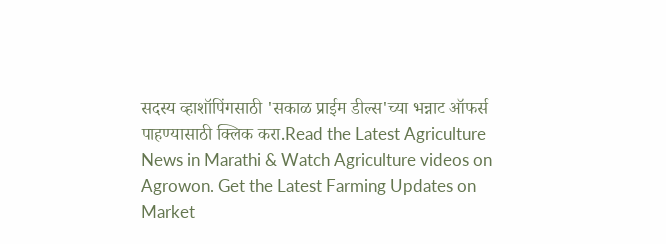सदस्य व्हाशॉपिंगसाठी 'सकाळ प्राईम डील्स'च्या भन्नाट ऑफर्स पाहण्यासाठी क्लिक करा.Read the Latest Agriculture News in Marathi & Watch Agriculture videos on Agrowon. Get the Latest Farming Updates on Market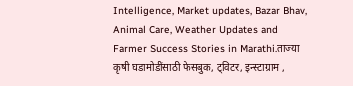Intelligence, Market updates, Bazar Bhav, Animal Care, Weather Updates and Farmer Success Stories in Marathi.ताज्या कृषी घडामोडींसाठी फेसबुक, ट्विटर, इन्स्टाग्राम ,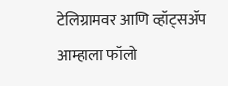टेलिग्रामवर आणि व्हॉट्सॲप आम्हाला फॉलो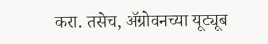करा. तसेच, ॲग्रोवनच्या यूट्यूब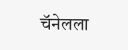चॅनेलला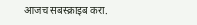आजच सबस्क्राइब करा.